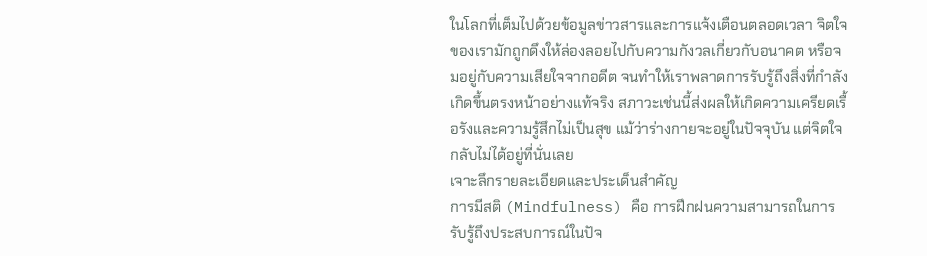ในโลกที่เต็มไปด้วยข้อมูลข่าวสารและการแจ้งเตือนตลอดเวลา จิตใจของเรามักถูกดึงให้ล่องลอยไปกับความกังวลเกี่ยวกับอนาคต หรือจมอยู่กับความเสียใจจากอดีต จนทำให้เราพลาดการรับรู้ถึงสิ่งที่กำลังเกิดขึ้นตรงหน้าอย่างแท้จริง สภาวะเช่นนี้ส่งผลให้เกิดความเครียดเรื้อรังและความรู้สึกไม่เป็นสุข แม้ว่าร่างกายจะอยู่ในปัจจุบัน แต่จิตใจกลับไม่ได้อยู่ที่นั่นเลย
เจาะลึกรายละเอียดและประเด็นสำคัญ
การมีสติ (Mindfulness) คือ การฝึกฝนความสามารถในการรับรู้ถึงประสบการณ์ในปัจ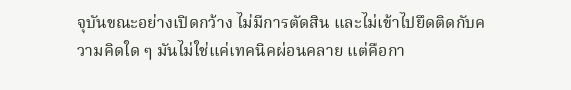จุบันขณะอย่างเปิดกว้าง ไม่มีการตัดสิน และไม่เข้าไปยึดติดกับความคิดใด ๆ มันไม่ใช่แค่เทคนิคผ่อนคลาย แต่คือกา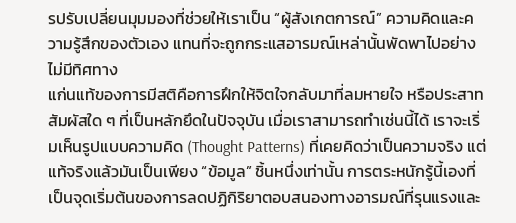รปรับเปลี่ยนมุมมองที่ช่วยให้เราเป็น “ผู้สังเกตการณ์” ความคิดและความรู้สึกของตัวเอง แทนที่จะถูกกระแสอารมณ์เหล่านั้นพัดพาไปอย่างไม่มีทิศทาง
แก่นแท้ของการมีสติคือการฝึกให้จิตใจกลับมาที่ลมหายใจ หรือประสาทสัมผัสใด ๆ ที่เป็นหลักยึดในปัจจุบัน เมื่อเราสามารถทำเช่นนี้ได้ เราจะเริ่มเห็นรูปแบบความคิด (Thought Patterns) ที่เคยคิดว่าเป็นความจริง แต่แท้จริงแล้วมันเป็นเพียง “ข้อมูล” ชิ้นหนึ่งเท่านั้น การตระหนักรู้นี้เองที่เป็นจุดเริ่มต้นของการลดปฏิกิริยาตอบสนองทางอารมณ์ที่รุนแรงและ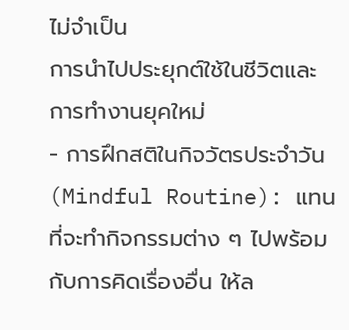ไม่จำเป็น
การนำไปประยุกต์ใช้ในชีวิตและการทำงานยุคใหม่
- การฝึกสติในกิจวัตรประจำวัน (Mindful Routine): แทนที่จะทำกิจกรรมต่าง ๆ ไปพร้อมกับการคิดเรื่องอื่น ให้ล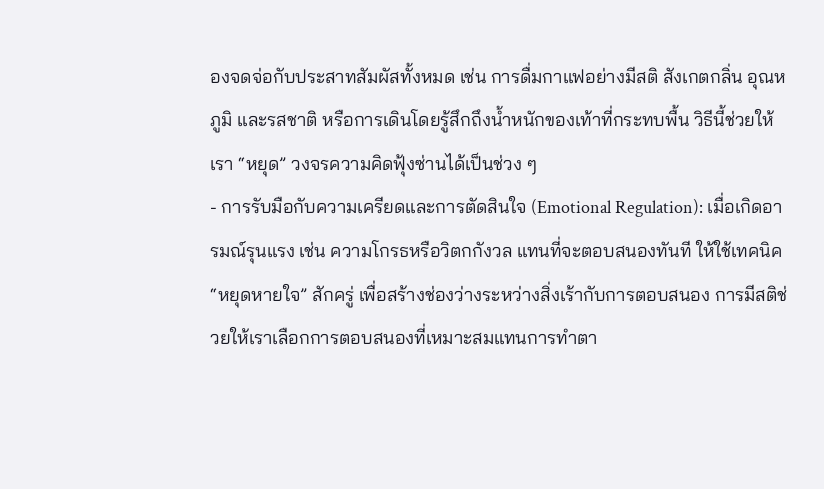องจดจ่อกับประสาทสัมผัสทั้งหมด เช่น การดื่มกาแฟอย่างมีสติ สังเกตกลิ่น อุณหภูมิ และรสชาติ หรือการเดินโดยรู้สึกถึงน้ำหนักของเท้าที่กระทบพื้น วิธีนี้ช่วยให้เรา “หยุด” วงจรความคิดฟุ้งซ่านได้เป็นช่วง ๆ
- การรับมือกับความเครียดและการตัดสินใจ (Emotional Regulation): เมื่อเกิดอารมณ์รุนแรง เช่น ความโกรธหรือวิตกกังวล แทนที่จะตอบสนองทันที ให้ใช้เทคนิค “หยุดหายใจ” สักครู่ เพื่อสร้างช่องว่างระหว่างสิ่งเร้ากับการตอบสนอง การมีสติช่วยให้เราเลือกการตอบสนองที่เหมาะสมแทนการทำตา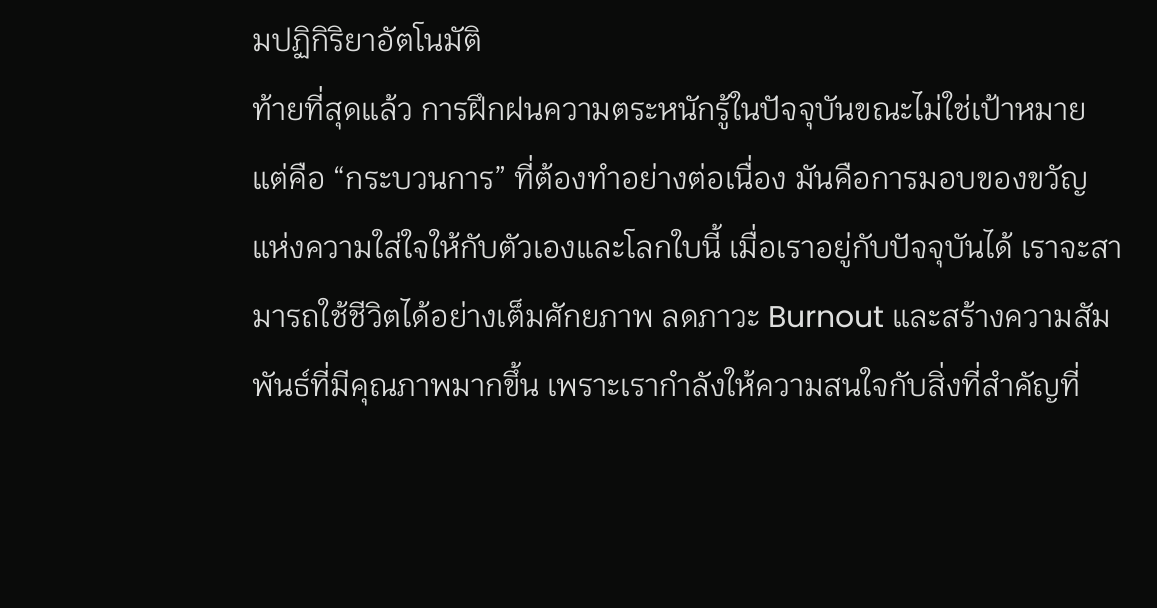มปฏิกิริยาอัตโนมัติ
ท้ายที่สุดแล้ว การฝึกฝนความตระหนักรู้ในปัจจุบันขณะไม่ใช่เป้าหมาย แต่คือ “กระบวนการ” ที่ต้องทำอย่างต่อเนื่อง มันคือการมอบของขวัญแห่งความใส่ใจให้กับตัวเองและโลกใบนี้ เมื่อเราอยู่กับปัจจุบันได้ เราจะสามารถใช้ชีวิตได้อย่างเต็มศักยภาพ ลดภาวะ Burnout และสร้างความสัมพันธ์ที่มีคุณภาพมากขึ้น เพราะเรากำลังให้ความสนใจกับสิ่งที่สำคัญที่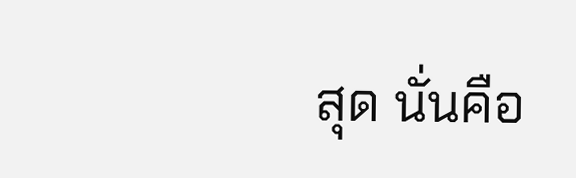สุด นั่นคือ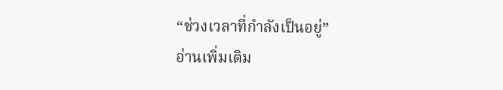“ช่วงเวลาที่กำลังเป็นอยู่”
อ่านเพิ่มเติม